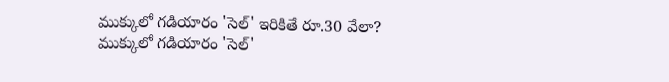ముక్కులో గడియారం 'సెల్' ఇరికితే రూ.30 వేలా?
ముక్కులో గడియారం 'సెల్'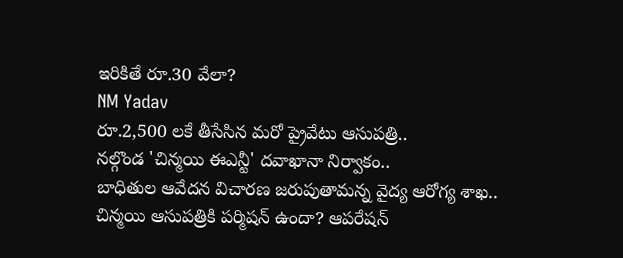ఇరికితే రూ.30 వేలా?
NM Yadav
రూ.2,500 లకే తీసేసిన మరో ప్రైవేటు ఆసుపత్రి..
నల్గొండ 'చిన్మయి ఈఎన్టీ' దవాఖానా నిర్వాకం..
బాధితుల ఆవేదన విచారణ జరుపుతామన్న వైద్య ఆరోగ్య శాఖ..
చిన్మయి ఆసుపత్రికి పర్మిషన్ ఉందా? ఆపరేషన్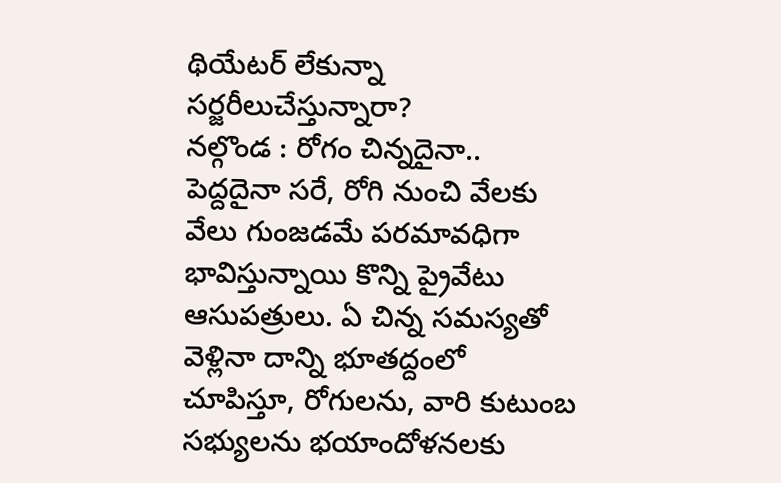థియేటర్ లేకున్నా సర్జరీలుచేస్తున్నారా?
నల్గొండ : రోగం చిన్నదైనా.. పెద్దదైనా సరే, రోగి నుంచి వేలకు వేలు గుంజడమే పరమావధిగా భావిస్తున్నాయి కొన్ని ప్రైవేటు ఆసుపత్రులు. ఏ చిన్న సమస్యతో వెళ్లినా దాన్ని భూతద్దంలో చూపిస్తూ, రోగులను, వారి కుటుంబ సభ్యులను భయాందోళనలకు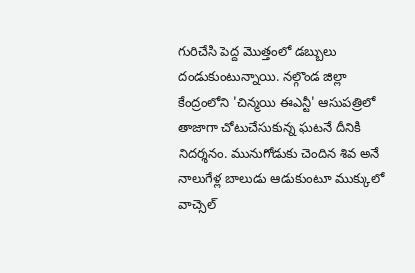గురిచేసి పెద్ద మొత్తంలో డబ్బులు దండుకుంటున్నాయి. నల్గొండ జిల్లా కేంద్రంలోని 'చిన్మయి ఈఎన్టీ' ఆసుపత్రిలో తాజాగా చోటుచేసుకున్న ఘటనే దీనికి నిదర్శనం. మునుగోడుకు చెందిన శివ అనే నాలుగేళ్ల బాలుడు ఆడుకుంటూ ముక్కులో వాచ్సెల్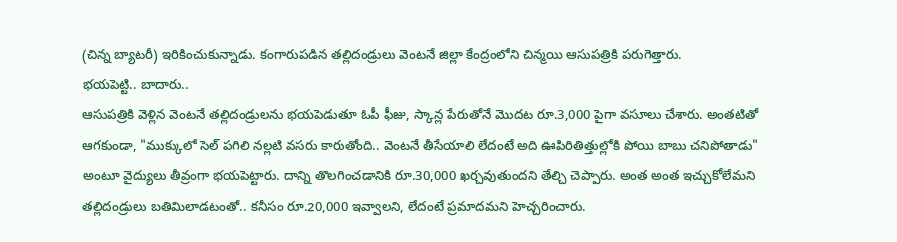(చిన్న బ్యాటరీ) ఇరికించుకున్నాడు. కంగారుపడిన తల్లిదండ్రులు వెంటనే జిల్లా కేంద్రంలోని చిన్మయి ఆసుపత్రికి పరుగెత్తారు.
భయపెట్టి.. బాదారు..
ఆసుపత్రికి వెళ్లిన వెంటనే తల్లిదండ్రులను భయపెడుతూ ఓపీ ఫీజు, స్కాన్ల పేరుతోనే మొదట రూ.3,000 పైగా వసూలు చేశారు. అంతటితో ఆగకుండా, "ముక్కులో సెల్ పగిలి నల్లటి వసరు కారుతోంది.. వెంటనే తీసేయాలి లేదంటే అది ఊపిరితిత్తుల్లోకి పోయి బాబు చనిపోతాడు" అంటూ వైద్యులు తీవ్రంగా భయపెట్టారు. దాన్ని తొలగించడానికి రూ.30,000 ఖర్చవుతుందని తేల్చి చెప్పారు. అంత అంత ఇచ్చుకోలేమని తల్లిదండ్రులు బతిమిలాడటంతో.. కనీసం రూ.20,000 ఇవ్వాలని, లేదంటే ప్రమాదమని హెచ్చరించారు.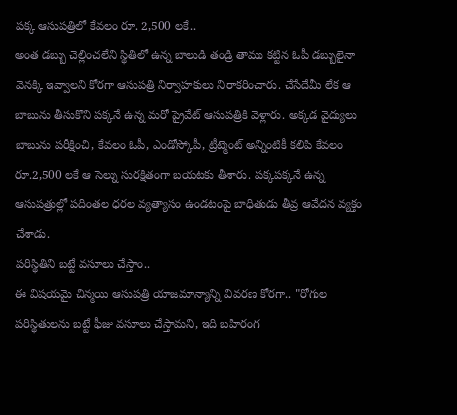పక్క ఆసుపత్రిలో కేవలం రూ. 2,500 లకే..
అంత డబ్బు చెల్లించలేని స్థితిలో ఉన్న బాలుడి తండ్రి తాము కట్టిన ఓపీ డబ్బులైనా వెనక్కి ఇవ్వాలని కోరగా ఆసుపత్రి నిర్వాహకులు నిరాకరించారు. చేసేదేమీ లేక ఆ బాబును తీసుకొని పక్కనే ఉన్న మరో ప్రైవేట్ ఆసుపత్రికి వెళ్లారు. అక్కడ వైద్యులు బాబును పరీక్షించి, కేవలం ఓపీ, ఎండోస్కోపీ, ట్రీట్మెంట్ అన్నింటికీ కలిపి కేవలం రూ.2,500 లకే ఆ సెల్ను సురక్షితంగా బయటకు తీశారు. పక్కపక్కనే ఉన్న ఆసుపత్రుల్లో పదింతల ధరల వ్యత్యాసం ఉండటంపై బాధితుడు తీవ్ర ఆవేదన వ్యక్తం చేశాడు.
పరిస్థితిని బట్టే వసూలు చేస్తాం..
ఈ విషయమై చిన్మయి ఆసుపత్రి యాజమాన్యాన్ని వివరణ కోరగా.. "రోగుల పరిస్థితులను బట్టే ఫీజు వసూలు చేస్తామని, ఇది బహిరంగ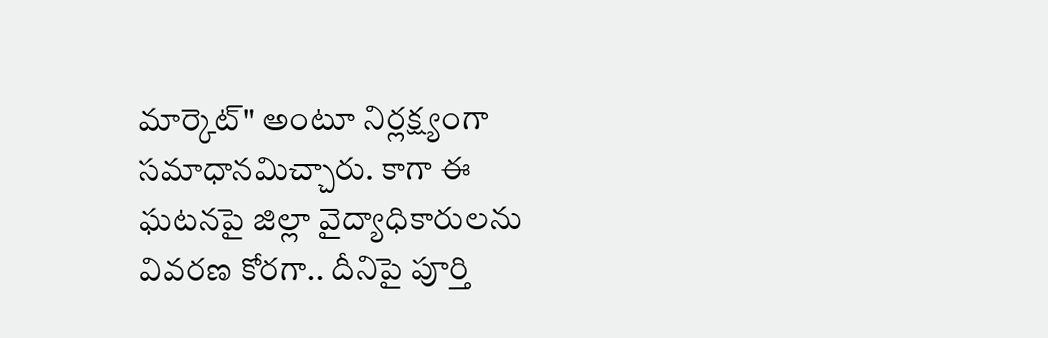మార్కెట్" అంటూ నిర్లక్ష్యంగా సమాధానమిచ్చారు. కాగా ఈ ఘటనపై జిల్లా వైద్యాధికారులను వివరణ కోరగా.. దీనిపై పూర్తి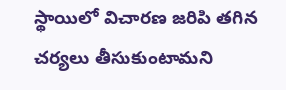స్థాయిలో విచారణ జరిపి తగిన చర్యలు తీసుకుంటామని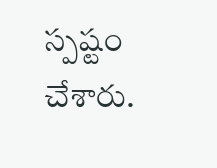స్పష్టం చేశారు.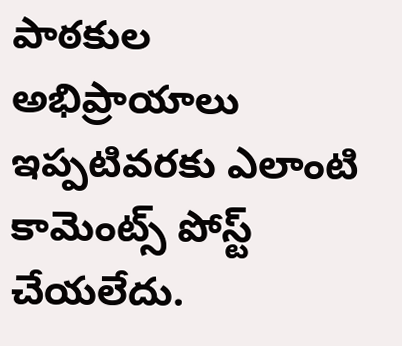పాఠకుల అభిప్రాయాలు
ఇప్పటివరకు ఎలాంటి కామెంట్స్ పోస్ట్ చేయలేదు.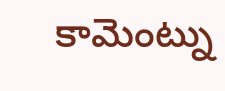కామెంట్ను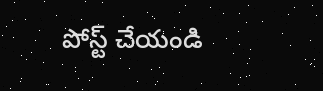పోస్ట్ చేయండి